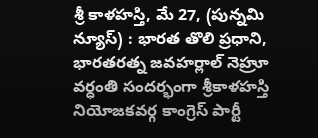శ్రీ కాళహస్తి, మే 27, (పున్నమి న్యూస్) : భారత తొలి ప్రధాని, భారతరత్న జవహర్లాల్ నెహ్రూ వర్ధంతి సందర్భంగా శ్రీకాళహస్తి నియోజకవర్గ కాంగ్రెస్ పార్టీ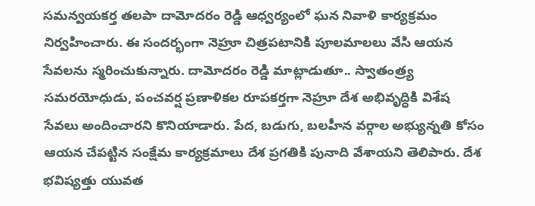సమన్వయకర్త తలపా దామోదరం రెడ్డి ఆధ్వర్యంలో ఘన నివాళి కార్యక్రమం నిర్వహించారు. ఈ సందర్భంగా నెహ్రూ చిత్రపటానికి పూలమాలలు వేసి ఆయన సేవలను స్మరించుకున్నారు. దామోదరం రెడ్డి మాట్లాడుతూ.. స్వాతంత్ర్య సమరయోధుడు, పంచవర్ష ప్రణాళికల రూపకర్తగా నెహ్రూ దేశ అభివృద్ధికి విశేష సేవలు అందించారని కొనియాడారు. పేద, బడుగు, బలహీన వర్గాల అభ్యున్నతి కోసం ఆయన చేపట్టిన సంక్షేమ కార్యక్రమాలు దేశ ప్రగతికి పునాది వేశాయని తెలిపారు. దేశ భవిష్యత్తు యువత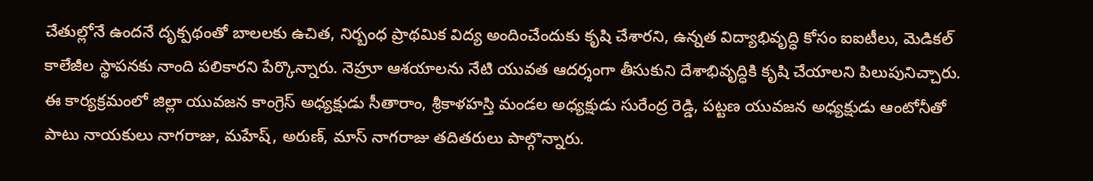చేతుల్లోనే ఉందనే దృక్పథంతో బాలలకు ఉచిత, నిర్బంధ ప్రాథమిక విద్య అందించేందుకు కృషి చేశారని, ఉన్నత విద్యాభివృద్ధి కోసం ఐఐటీలు, మెడికల్ కాలేజీల స్థాపనకు నాంది పలికారని పేర్కొన్నారు. నెహ్రూ ఆశయాలను నేటి యువత ఆదర్శంగా తీసుకుని దేశాభివృద్ధికి కృషి చేయాలని పిలుపునిచ్చారు. ఈ కార్యక్రమంలో జిల్లా యువజన కాంగ్రెస్ అధ్యక్షుడు సీతారాం, శ్రీకాళహస్తి మండల అధ్యక్షుడు సురేంద్ర రెడ్డి, పట్టణ యువజన అధ్యక్షుడు ఆంటోనీతో పాటు నాయకులు నాగరాజు, మహేష్, అరుణ్, మాస్ నాగరాజు తదితరులు పాల్గొన్నారు.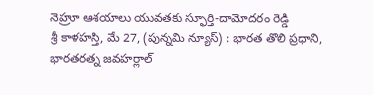నెహ్రూ ఆశయాలు యువతకు స్ఫూర్తి-దామోదరం రెడ్డి
శ్రీ కాళహస్తి, మే 27, (పున్నమి న్యూస్) : భారత తొలి ప్రధాని, భారతరత్న జవహర్లాల్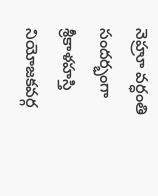నెహ్రూ వర్ధంతి సందర్భంగా శ్రీకాళహస్తి నియోజకవర్గ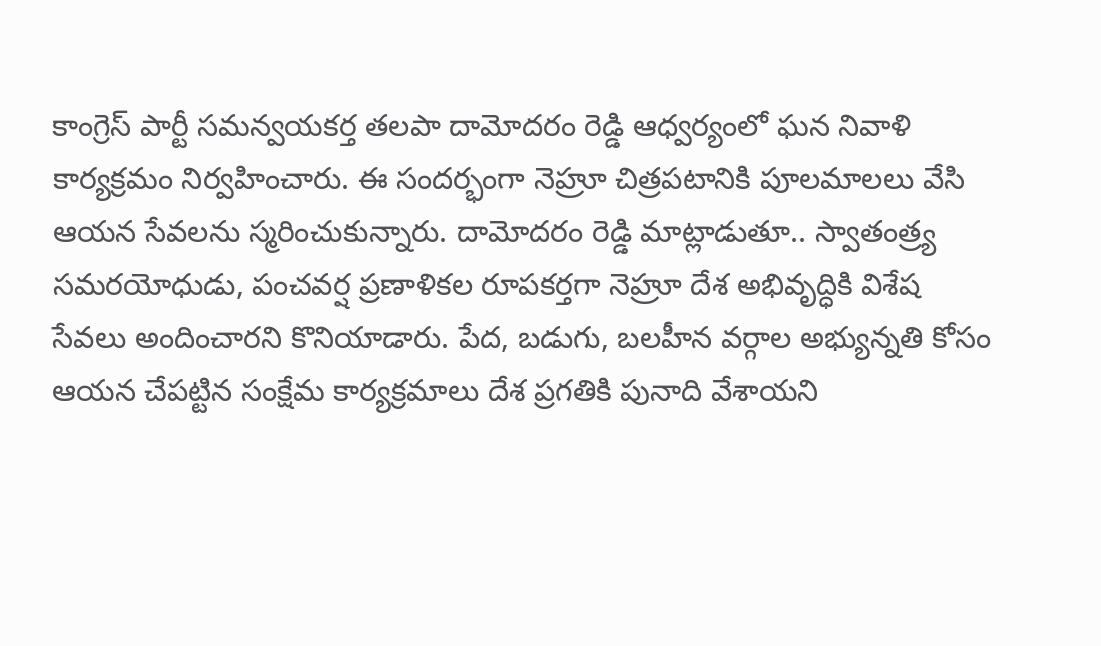కాంగ్రెస్ పార్టీ సమన్వయకర్త తలపా దామోదరం రెడ్డి ఆధ్వర్యంలో ఘన నివాళి కార్యక్రమం నిర్వహించారు. ఈ సందర్భంగా నెహ్రూ చిత్రపటానికి పూలమాలలు వేసి ఆయన సేవలను స్మరించుకున్నారు. దామోదరం రెడ్డి మాట్లాడుతూ.. స్వాతంత్ర్య సమరయోధుడు, పంచవర్ష ప్రణాళికల రూపకర్తగా నెహ్రూ దేశ అభివృద్ధికి విశేష సేవలు అందించారని కొనియాడారు. పేద, బడుగు, బలహీన వర్గాల అభ్యున్నతి కోసం ఆయన చేపట్టిన సంక్షేమ కార్యక్రమాలు దేశ ప్రగతికి పునాది వేశాయని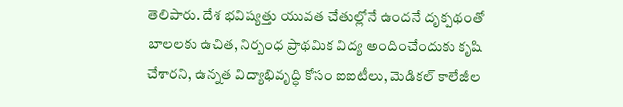తెలిపారు. దేశ భవిష్యత్తు యువత చేతుల్లోనే ఉందనే దృక్పథంతో బాలలకు ఉచిత, నిర్బంధ ప్రాథమిక విద్య అందించేందుకు కృషి చేశారని, ఉన్నత విద్యాభివృద్ధి కోసం ఐఐటీలు, మెడికల్ కాలేజీల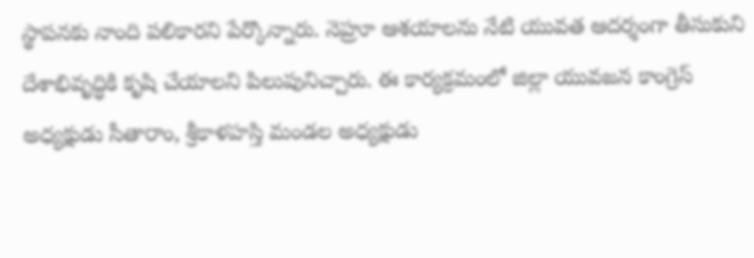స్థాపనకు నాంది పలికారని పేర్కొన్నారు. నెహ్రూ ఆశయాలను నేటి యువత ఆదర్శంగా తీసుకుని దేశాభివృద్ధికి కృషి చేయాలని పిలుపునిచ్చారు. ఈ కార్యక్రమంలో జిల్లా యువజన కాంగ్రెస్ అధ్యక్షుడు సీతారాం, శ్రీకాళహస్తి మండల అధ్యక్షుడు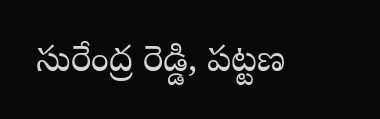సురేంద్ర రెడ్డి, పట్టణ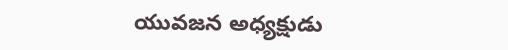యువజన అధ్యక్షుడు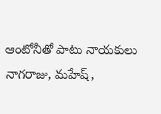ఆంటోనీతో పాటు నాయకులు నాగరాజు, మహేష్,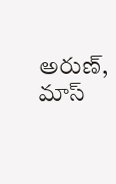అరుణ్, మాస్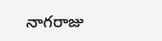నాగరాజు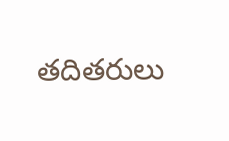తదితరులు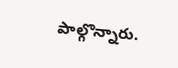పాల్గొన్నారు.